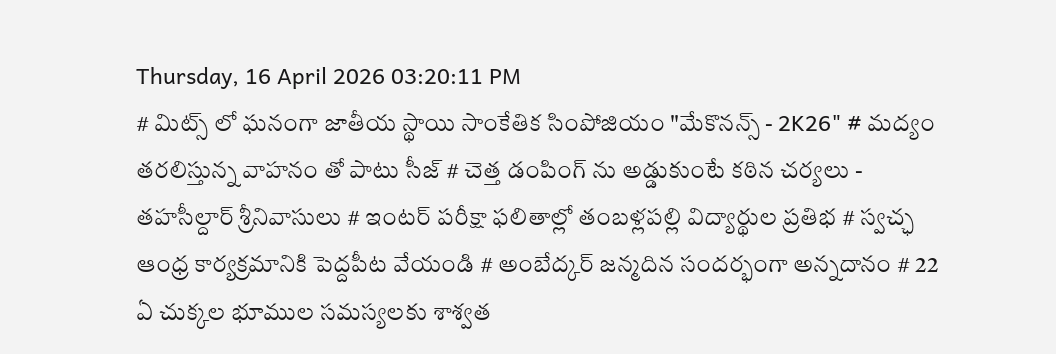Thursday, 16 April 2026 03:20:11 PM
# మిట్స్ లో ఘనంగా జాతీయ స్థాయి సాంకేతిక సింపోజియం "మేకొనన్స్ - 2K26" # మద్యం తరలిస్తున్న వాహనం తో పాటు సీజ్ # చెత్త డంపింగ్ ను అడ్డుకుంటే కఠిన చర్యలు - తహసీల్దార్ శ్రీనివాసులు # ఇంటర్ పరీక్షా ఫలితాల్లో తంబళ్లపల్లి విద్యార్థుల ప్రతిభ # స్వచ్ఛ ఆంధ్ర కార్యక్రమానికి పెద్దపీట వేయండి # అంబేద్కర్ జన్మదిన సందర్భంగా అన్నదానం # 22 ఏ చుక్కల భూముల సమస్యలకు శాశ్వత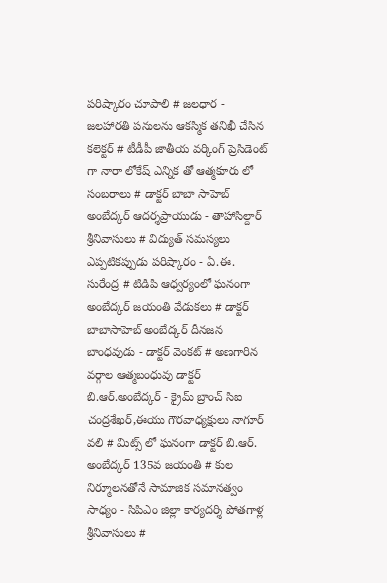పరిష్కారం చూపాలి # జలధార - జలహారతి పనులను ఆకస్మిక తనిఖీ చేసిన కలెక్టర్ # టీడీపీ జాతీయ వర్కింగ్ ప్రెసిడెంట్ గా నారా లోకేష్ ఎన్నిక తో ఆత్మకూరు లో సంబరాలు # డాక్టర్ బాబా సాహెబ్ అంబేద్కర్ ఆదర్శప్రాయుడు - తాహాసిల్దార్ శ్రీనివాసులు # విద్యుత్ సమస్యలు ఎప్పటికప్పుడు పరిష్కారం - ఏ.ఈ. సురేంద్ర # టిడిపి ఆధ్వర్యంలో ఘనంగా అంబేద్కర్ జయంతి వేడుకలు # డాక్టర్ బాబాసాహెబ్ అంబేద్కర్ దీనజన బాంధవుడు - డాక్టర్ వెంకట్ # అణగారిన వర్గాల ఆత్మబంధువు డాక్టర్ బి.ఆర్.అంబేద్కర్ - క్రైమ్ బ్రాంచ్ సిఐ చంద్రశేఖర్,ఈయు గౌరవాధ్యక్షులు నాగూర్ వలి # మిట్స్ లో ఘనంగా డాక్టర్ బి.ఆర్. అంబేద్కర్ 135వ జయంతి # కుల నిర్మూలనతోనే సామాజిక సమానత్వం సాధ్యం - సిపిఎం జిల్లా కార్యదర్శి పోతగాళ్ల శ్రీనివాసులు #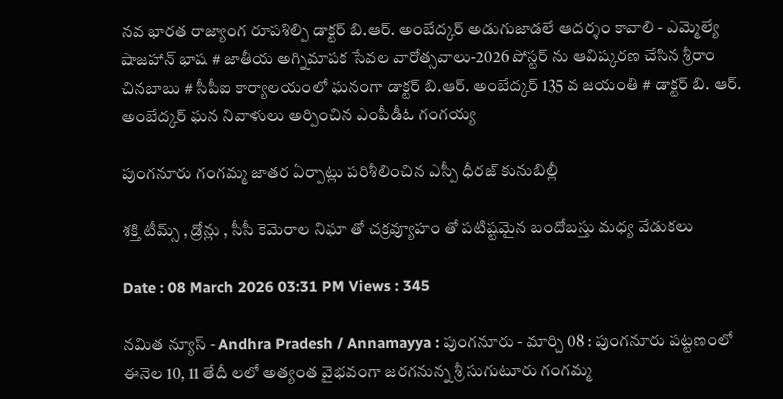నవ భారత రాజ్యాంగ రూపశిల్పి డాక్టర్ బి.ఆర్. అంబేద్కర్ అడుగుజాడలే ఆదర్శం కావాలి - ఎమ్మెల్యే షాజహాన్ భాష # జాతీయ అగ్నిమాపక సేవల వారోత్సవాలు-2026 పోస్టర్ ను ఆవిష్కరణ చేసిన శ్రీరాం చినబాబు # సీపీఐ కార్యాలయంలో ఘనంగా డాక్టర్ బి.ఆర్. అంబేద్కర్ 135 వ జయంతి # డాక్టర్ బి. ఆర్. అంబేద్కర్ ఘన నివాళులు అర్పించిన ఎంపీడీఓ గంగయ్య

పుంగనూరు గంగమ్మ జాతర ఏర్పాట్లు పరిశీలించిన ఎస్పీ ధీరజ్ కునుబిల్లీ

శక్తి టీమ్స్ , డ్రోన్లు , సీసీ కెమెరాల నిఘా తో చక్రవ్యూహం తో పటిష్టమైన బందోబస్తు మధ్య వేడుకలు

Date : 08 March 2026 03:31 PM Views : 345

నమిత న్యూస్ - Andhra Pradesh / Annamayya : పుంగనూరు - మార్చి 08 : పుంగనూరు పట్టణంలో ఈనెల 10, 11 తేదీ లలో అత్యంత వైభవంగా జరగనున్న శ్రీ సుగుటూరు గంగమ్మ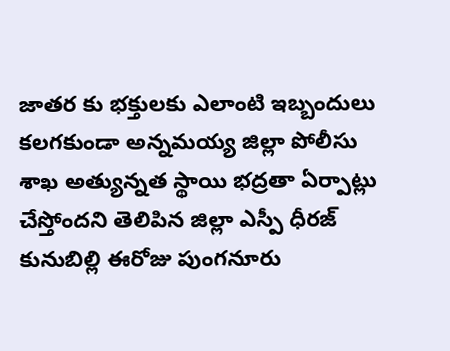జాతర కు భక్తులకు ఎలాంటి ఇబ్బందులు కలగకుండా అన్నమయ్య జిల్లా పోలీసు శాఖ అత్యున్నత స్థాయి భద్రతా ఏర్పాట్లు చేస్తోందని తెలిపిన జిల్లా ఎస్పీ ధీరజ్ కునుబిల్లి ఈరోజు పుంగనూరు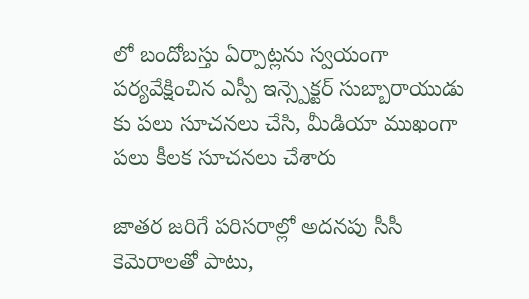లో బందోబస్తు ఏర్పాట్లను స్వయంగా పర్యవేక్షించిన ఎస్పీ ఇన్స్పెక్టర్ సుబ్బారాయుడు కు పలు సూచనలు చేసి, మీడియా ముఖంగా పలు కీలక సూచనలు చేశారు

జాతర జరిగే పరిసరాల్లో అదనపు సీసీ కెమెరాలతో పాటు,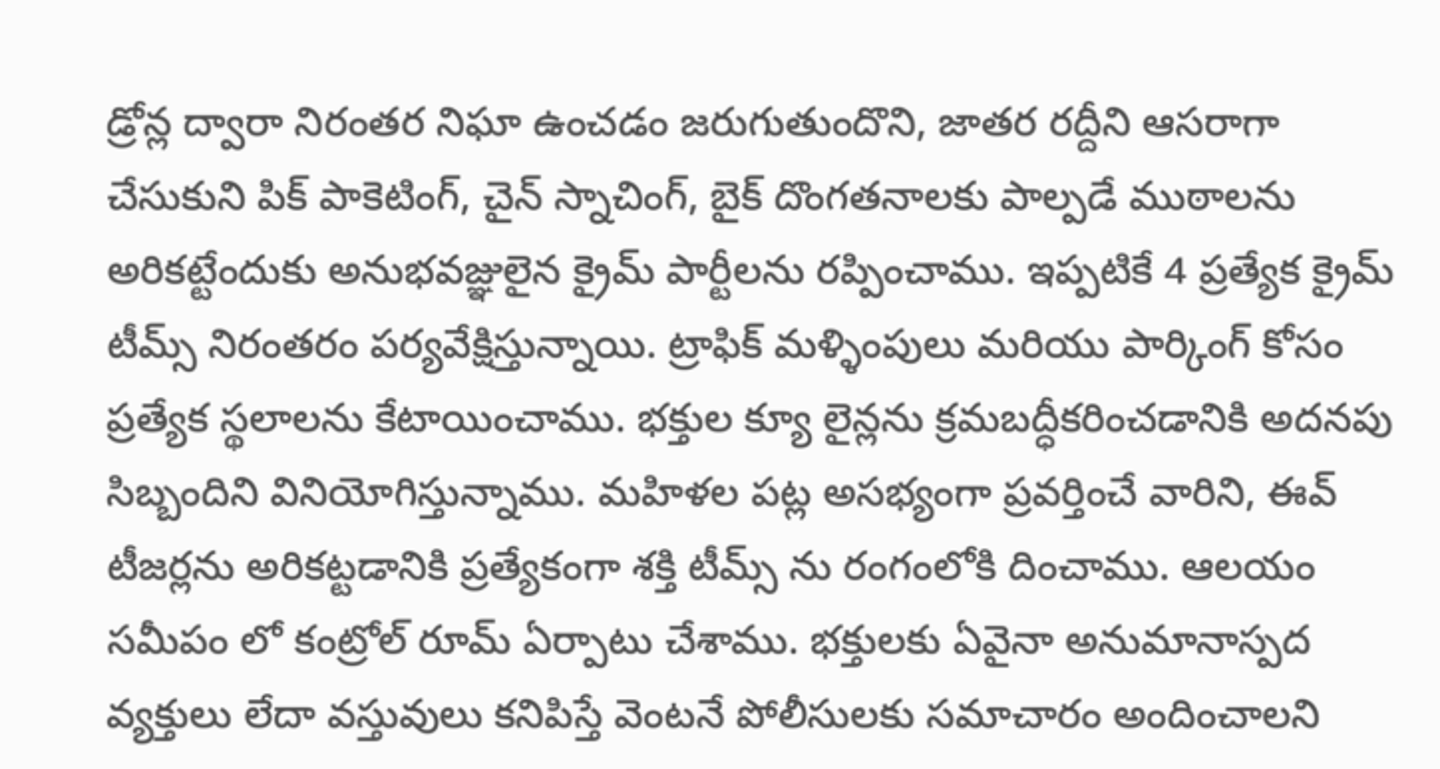డ్రోన్ల ద్వారా నిరంతర నిఘా ఉంచడం జరుగుతుందొని, జాతర రద్దీని ఆసరాగా చేసుకుని పిక్ పాకెటింగ్, చైన్ స్నాచింగ్, బైక్ దొంగతనాలకు పాల్పడే ముఠాలను అరికట్టేందుకు అనుభవజ్ఞులైన క్రైమ్ పార్టీలను రప్పించాము. ఇప్పటికే 4 ప్రత్యేక క్రైమ్ టీమ్స్ నిరంతరం పర్యవేక్షిస్తున్నాయి. ట్రాఫిక్ మళ్ళింపులు మరియు పార్కింగ్ కోసం ప్రత్యేక స్థలాలను కేటాయించాము. భక్తుల క్యూ లైన్లను క్రమబద్ధీకరించడానికి అదనపు సిబ్బందిని వినియోగిస్తున్నాము. మహిళల పట్ల అసభ్యంగా ప్రవర్తించే వారిని, ఈవ్ టీజర్లను అరికట్టడానికి ప్రత్యేకంగా శక్తి టీమ్స్ ను రంగంలోకి దించాము. ఆలయం సమీపం లో కంట్రోల్ రూమ్ ఏర్పాటు చేశాము. భక్తులకు ఏవైనా అనుమానాస్పద వ్యక్తులు లేదా వస్తువులు కనిపిస్తే వెంటనే పోలీసులకు సమాచారం అందించాలని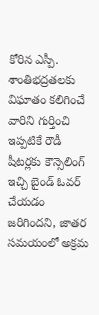కోరిన ఎస్పీ. శాంతిభద్రతలకు విఘాతం కలిగించే వారిని గుర్తించి ఇప్పటికే రౌడీ షీటర్లకు కౌన్సెలింగ్ ఇచ్చి బైండ్ ఓవర్ చేయడం జరిగిందని, జాతర సమయంలో అక్రమ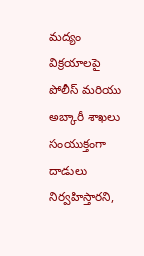మద్యం విక్రయాలపై పోలీస్ మరియు అబ్కారీ శాఖలు సంయుక్తంగా దాడులు నిర్వహిస్తారని,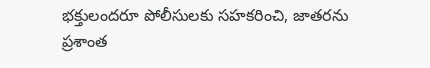భక్తులందరూ పోలీసులకు సహకరించి, జాతరను ప్రశాంత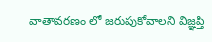వాతావరణం లో జరుపుకోవాలని విజ్ఞప్తి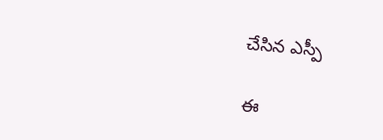చేసిన ఎస్పీ

ఈ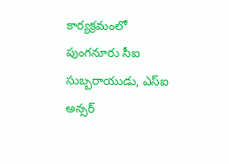కార్యక్రమంలో పుంగనూరు సీఐ సుబ్బరాయుడు, ఎస్ఐ అన్సర్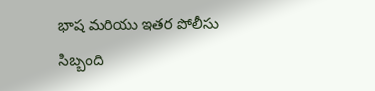భాష మరియు ఇతర పోలీసు సిబ్బంది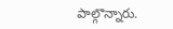పాల్గొన్నారు.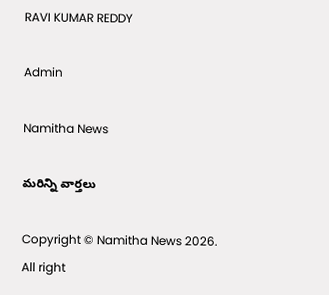RAVI KUMAR REDDY

Admin

Namitha News

మరిన్ని వార్తలు

Copyright © Namitha News 2026. All right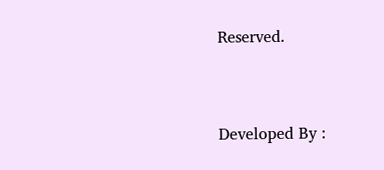Reserved.



Developed By :